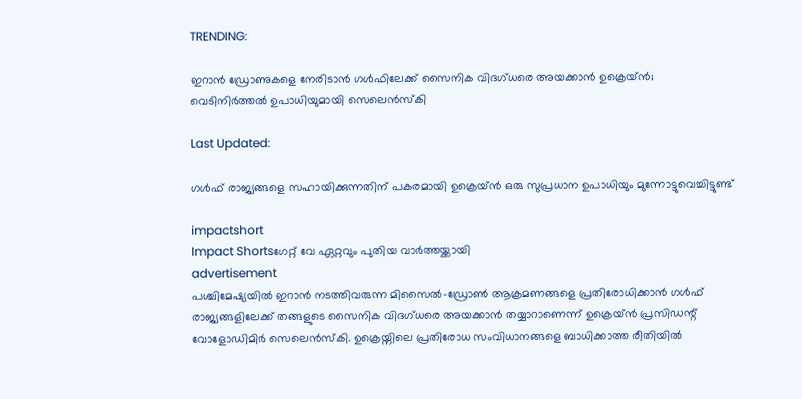TRENDING:

ഇറാൻ ഡ്രോണുകളെ നേരിടാൻ ഗൾഫിലേക്ക് സൈനിക വിദഗ്ധരെ അയക്കാൻ ഉക്രെയ്ൻ; വെടിനിർത്തൽ ഉപാധിയുമായി സെലെൻസ്‌കി

Last Updated:

ഗൾഫ് രാജ്യങ്ങളെ സഹായിക്കുന്നതിന് പകരമായി ഉക്രെയ്ൻ ഒരു സുപ്രധാന ഉപാധിയും മുന്നോട്ടുവെച്ചിട്ടുണ്ട്

impactshort
Impact Shortsഗേറ്റ് വേ ഏറ്റവും പുതിയ വാർത്തയ്ക്കായി
advertisement
പശ്ചിമേഷ്യയിൽ ഇറാൻ നടത്തിവരുന്ന മിസൈൽ-ഡ്രോൺ ആക്രമണങ്ങളെ പ്രതിരോധിക്കാൻ ഗൾഫ് രാജ്യങ്ങളിലേക്ക് തങ്ങളുടെ സൈനിക വിദഗ്ധരെ അയക്കാൻ തയ്യാറാണെന്ന് ഉക്രെയ്ൻ പ്രസിഡന്റ് വോളോഡിമിർ സെലെൻസ്‌കി. ഉക്രെയ്നിലെ പ്രതിരോധ സംവിധാനങ്ങളെ ബാധിക്കാത്ത രീതിയിൽ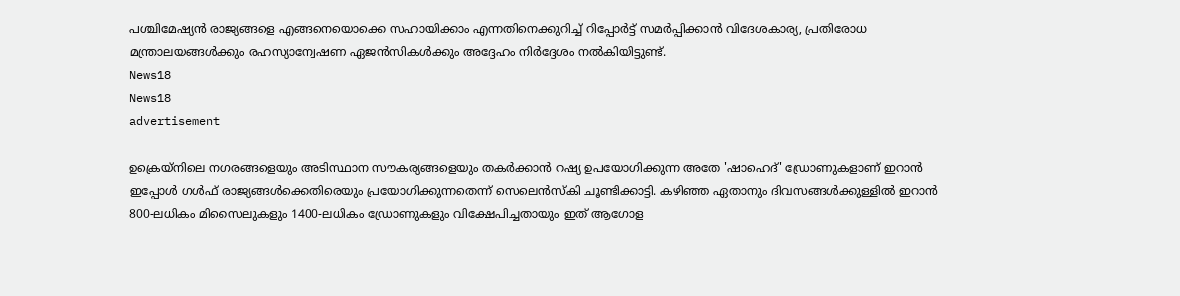പശ്ചിമേഷ്യൻ രാജ്യങ്ങളെ എങ്ങനെയൊക്കെ സഹായിക്കാം എന്നതിനെക്കുറിച്ച് റിപ്പോർട്ട് സമർപ്പിക്കാൻ വിദേശകാര്യ, പ്രതിരോധ മന്ത്രാലയങ്ങൾക്കും രഹസ്യാന്വേഷണ ഏജൻസികൾക്കും അദ്ദേഹം നിർദ്ദേശം നൽകിയിട്ടുണ്ട്.
News18
News18
advertisement

ഉക്രെയ്നിലെ നഗരങ്ങളെയും അടിസ്ഥാന സൗകര്യങ്ങളെയും തകർക്കാൻ റഷ്യ ഉപയോഗിക്കുന്ന അതേ 'ഷാഹെദ്' ഡ്രോണുകളാണ് ഇറാൻ ഇപ്പോൾ ഗൾഫ് രാജ്യങ്ങൾക്കെതിരെയും പ്രയോഗിക്കുന്നതെന്ന് സെലെൻസ്‌കി ചൂണ്ടിക്കാട്ടി. കഴിഞ്ഞ ഏതാനും ദിവസങ്ങൾക്കുള്ളിൽ ഇറാൻ 800-ലധികം മിസൈലുകളും 1400-ലധികം ഡ്രോണുകളും വിക്ഷേപിച്ചതായും ഇത് ആഗോള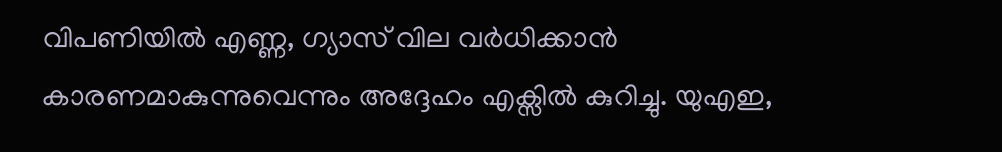വിപണിയിൽ എണ്ണ, ഗ്യാസ് വില വർധിക്കാൻ കാരണമാകുന്നുവെന്നും അദ്ദേഹം എക്സിൽ കുറിച്ചു. യുഎഇ,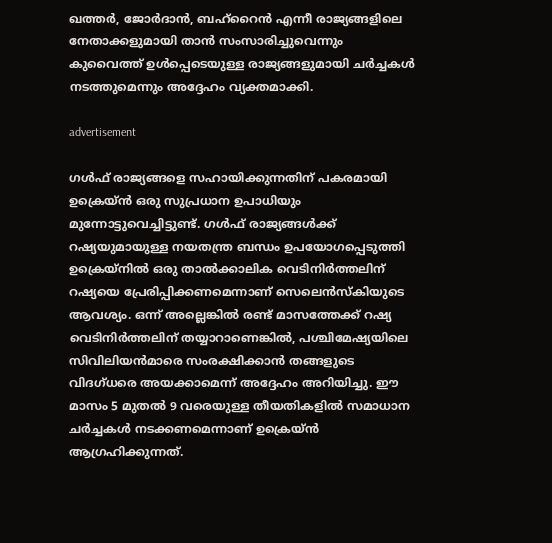ഖത്തർ, ജോർദാൻ, ബഹ്‌റൈൻ എന്നീ രാജ്യങ്ങളിലെ നേതാക്കളുമായി താൻ സംസാരിച്ചുവെന്നും കുവൈത്ത് ഉൾപ്പെടെയുള്ള രാജ്യങ്ങളുമായി ചർച്ചകൾ നടത്തുമെന്നും അദ്ദേഹം വ്യക്തമാക്കി.

advertisement

ഗൾഫ് രാജ്യങ്ങളെ സഹായിക്കുന്നതിന് പകരമായി ഉക്രെയ്ൻ ഒരു സുപ്രധാന ഉപാധിയും മുന്നോട്ടുവെച്ചിട്ടുണ്ട്. ഗൾഫ് രാജ്യങ്ങൾക്ക് റഷ്യയുമായുള്ള നയതന്ത്ര ബന്ധം ഉപയോഗപ്പെടുത്തി ഉക്രെയ്നിൽ ഒരു താൽക്കാലിക വെടിനിർത്തലിന് റഷ്യയെ പ്രേരിപ്പിക്കണമെന്നാണ് സെലെൻസ്‌കിയുടെ ആവശ്യം. ഒന്ന് അല്ലെങ്കിൽ രണ്ട് മാസത്തേക്ക് റഷ്യ വെടിനിർത്തലിന് തയ്യാറാണെങ്കിൽ, പശ്ചിമേഷ്യയിലെ സിവിലിയൻമാരെ സംരക്ഷിക്കാൻ തങ്ങളുടെ വിദഗ്ധരെ അയക്കാമെന്ന് അദ്ദേഹം അറിയിച്ചു. ഈ മാസം 5 മുതൽ 9 വരെയുള്ള തീയതികളിൽ സമാധാന ചർച്ചകൾ നടക്കണമെന്നാണ് ഉക്രെയ്ൻ ആഗ്രഹിക്കുന്നത്.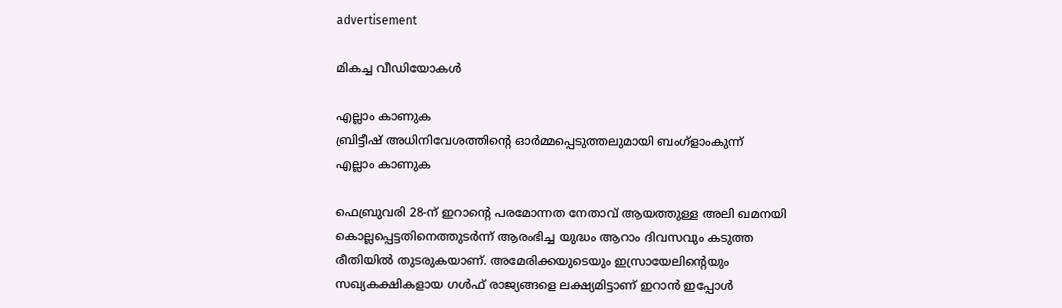advertisement

മികച്ച വീഡിയോകൾ

എല്ലാം കാണുക
ബ്രിട്ടീഷ് അധിനിവേശത്തിൻ്റെ ഓർമ്മപ്പെടുത്തലുമായി ബംഗ്ളാംകുന്ന്
എല്ലാം കാണുക

ഫെബ്രുവരി 28-ന് ഇറാന്റെ പരമോന്നത നേതാവ് ആയത്തുള്ള അലി ഖമനയി കൊല്ലപ്പെട്ടതിനെത്തുടർന്ന് ആരംഭിച്ച യുദ്ധം ആറാം ദിവസവും കടുത്ത രീതിയിൽ തുടരുകയാണ്. അമേരിക്കയുടെയും ഇസ്രായേലിന്റെയും സഖ്യകക്ഷികളായ ഗൾഫ് രാജ്യങ്ങളെ ലക്ഷ്യമിട്ടാണ് ഇറാൻ ഇപ്പോൾ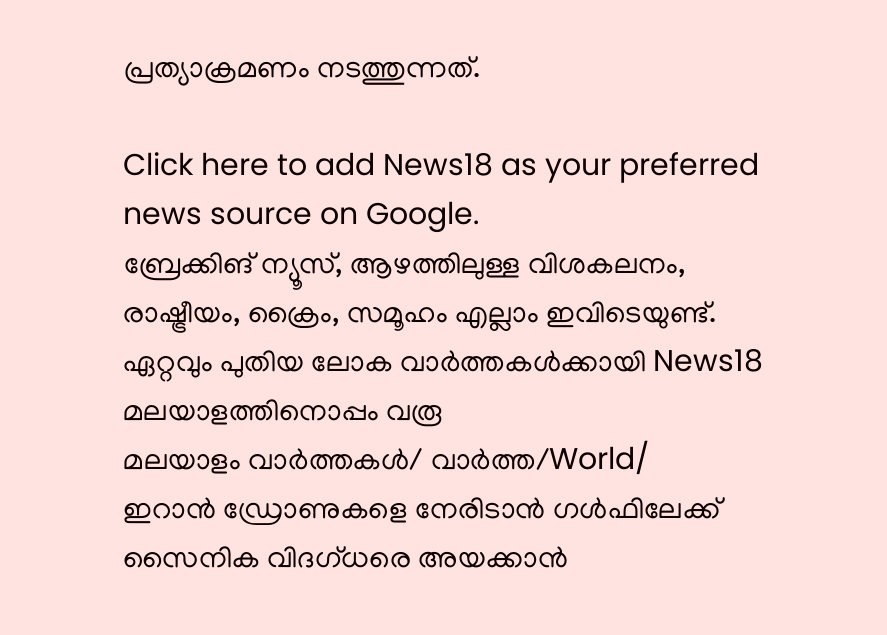പ്രത്യാക്രമണം നടത്തുന്നത്.

Click here to add News18 as your preferred news source on Google.
ബ്രേക്കിങ് ന്യൂസ്, ആഴത്തിലുള്ള വിശകലനം, രാഷ്ട്രീയം, ക്രൈം, സമൂഹം എല്ലാം ഇവിടെയുണ്ട്. ഏറ്റവും പുതിയ ലോക വാർത്തകൾക്കായി News18 മലയാളത്തിനൊപ്പം വരൂ
മലയാളം വാർത്തകൾ/ വാർത്ത/World/
ഇറാൻ ഡ്രോണുകളെ നേരിടാൻ ഗൾഫിലേക്ക് സൈനിക വിദഗ്ധരെ അയക്കാൻ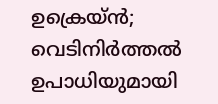ഉക്രെയ്ൻ; വെടിനിർത്തൽ ഉപാധിയുമായി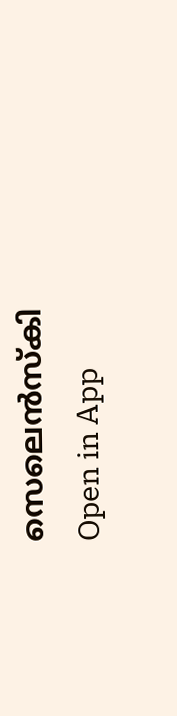സെലെൻസ്‌കി
Open in App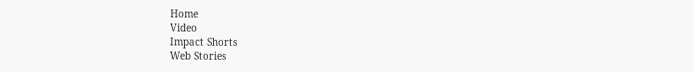Home
Video
Impact Shorts
Web Stories